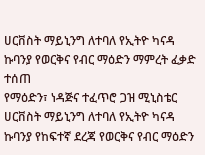ሀርቨስት ማይኒንግ ለተባለ የኢትዮ ካናዳ ኩባንያ የወርቅና የብር ማዕድን ማምረት ፈቃድ ተሰጠ
የማዕድን፣ ነዳጅና ተፈጥሮ ጋዝ ሚኒስቴር ሀርቨስት ማይኒንግ ለተባለ የኢትዮ ካናዳ ኩባንያ የከፍተኛ ደረጃ የወርቅና የብር ማዕድን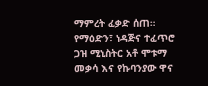ማምረት ፈቃድ ሰጠ።
የማዕድን፣ ነዳጅና ተፈጥሮ ጋዝ ሚኒስትር አቶ ሞቱማ መቃሳ እና የኩባንያው ዋና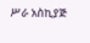ሥራ አስኪያጅ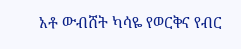አቶ ውብሸት ካሳዬ የወርቅና የብር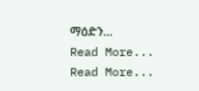ማዕድን…
Read More...
Read More...